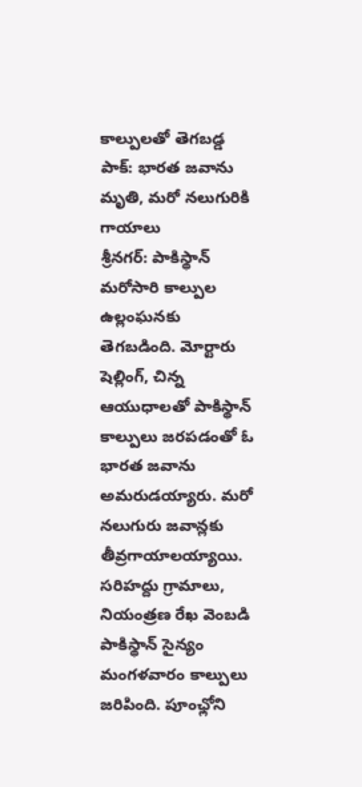కాల్పులతో తెగబడ్డ పాక్: భారత జవాను మృతి, మరో నలుగురికి గాయాలు
శ్రీనగర్: పాకిస్థాన్ మరోసారి కాల్పుల ఉల్లంఘనకు తెగబడింది. మోర్టారు షెల్లింగ్, చిన్న ఆయుధాలతో పాకిస్థాన్ కాల్పులు జరపడంతో ఓ భారత జవాను అమరుడయ్యారు. మరో నలుగురు జవాన్లకు తీవ్రగాయాలయ్యాయి.
సరిహద్దు గ్రామాలు, నియంత్రణ రేఖ వెంబడి పాకిస్థాన్ సైన్యం మంగళవారం కాల్పులు జరిపింది. పూంఛ్లోని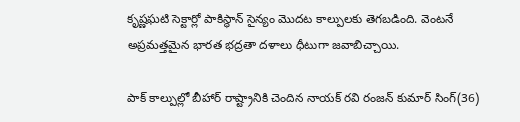కృష్ణఘటి సెక్టార్లో పాకిస్థాన్ సైన్యం మొదట కాల్పులకు తెగబడింది. వెంటనే అప్రమత్తమైన భారత భద్రతా దళాలు ధీటుగా జవాబిచ్చాయి.

పాక్ కాల్పుల్లో బీహార్ రాష్ట్రానికి చెందిన నాయక్ రవి రంజన్ కుమార్ సింగ్(36)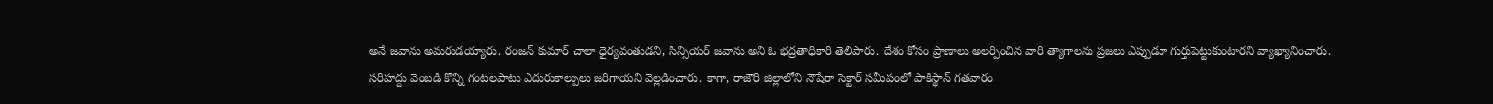అనే జవాను అమరుడయ్యారు. రంజన్ కుమార్ చాలా ధైర్యవంతుడని, సిన్సియర్ జవాను అని ఓ భద్రతాధికారి తెలిపారు. దేశం కోసం ప్రాణాలు అలర్పించిన వారి త్యాగాలను ప్రజలు ఎప్పుడూ గుర్తుపెట్టుకుంటారని వ్యాఖ్యానించారు.
సరిహద్దు వెంబడి కొన్ని గంటలపాటు ఎదురుకాల్పులు జరిగాయని వెల్లడించారు. కాగా, రాజౌరి జిల్లాలోని నౌషేరా సెక్టార్ సమీపంలో పాకిస్థాన్ గతవారం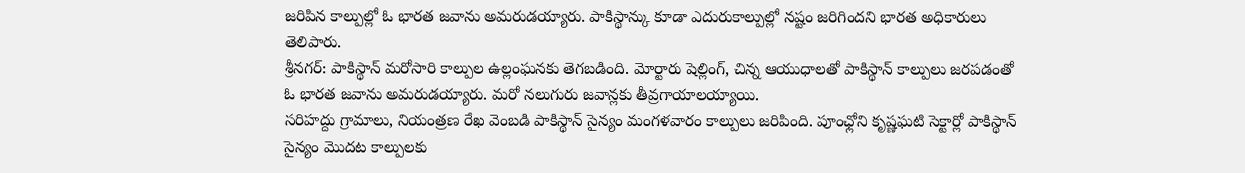జరిపిన కాల్పుల్లో ఓ భారత జవాను అమరుడయ్యారు. పాకిస్థాన్కు కూడా ఎదురుకాల్పుల్లో నష్టం జరిగిందని భారత అధికారులు తెలిపారు.
శ్రీనగర్: పాకిస్థాన్ మరోసారి కాల్పుల ఉల్లంఘనకు తెగబడింది. మోర్టారు షెల్లింగ్, చిన్న ఆయుధాలతో పాకిస్థాన్ కాల్పులు జరపడంతో ఓ భారత జవాను అమరుడయ్యారు. మరో నలుగురు జవాన్లకు తీవ్రగాయాలయ్యాయి.
సరిహద్దు గ్రామాలు, నియంత్రణ రేఖ వెంబడి పాకిస్థాన్ సైన్యం మంగళవారం కాల్పులు జరిపింది. పూంఛ్లోని కృష్ణఘటి సెక్టార్లో పాకిస్థాన్ సైన్యం మొదట కాల్పులకు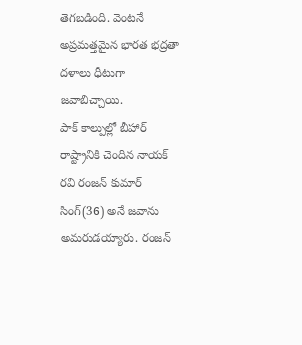తెగబడింది. వెంటనే అప్రమత్తమైన భారత భద్రతా దళాలు ధీటుగా జవాబిచ్చాయి.
పాక్ కాల్పుల్లో బీహార్ రాష్ట్రానికి చెందిన నాయక్ రవి రంజన్ కుమార్ సింగ్(36) అనే జవాను అమరుడయ్యారు. రంజన్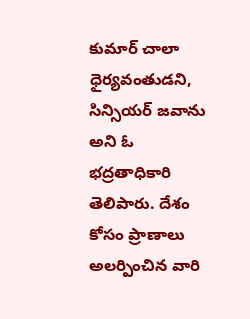కుమార్ చాలా ధైర్యవంతుడని, సిన్సియర్ జవాను అని ఓ భద్రతాధికారి తెలిపారు. దేశం కోసం ప్రాణాలు అలర్పించిన వారి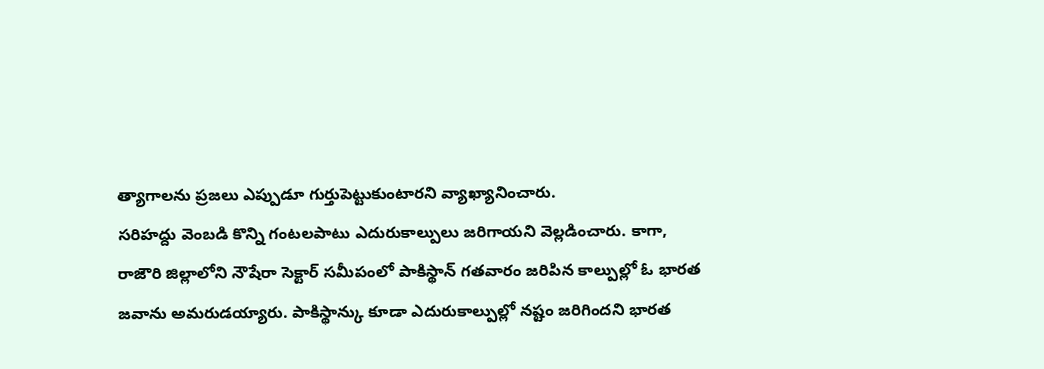త్యాగాలను ప్రజలు ఎప్పుడూ గుర్తుపెట్టుకుంటారని వ్యాఖ్యానించారు.
సరిహద్దు వెంబడి కొన్ని గంటలపాటు ఎదురుకాల్పులు జరిగాయని వెల్లడించారు. కాగా, రాజౌరి జిల్లాలోని నౌషేరా సెక్టార్ సమీపంలో పాకిస్థాన్ గతవారం జరిపిన కాల్పుల్లో ఓ భారత జవాను అమరుడయ్యారు. పాకిస్థాన్కు కూడా ఎదురుకాల్పుల్లో నష్టం జరిగిందని భారత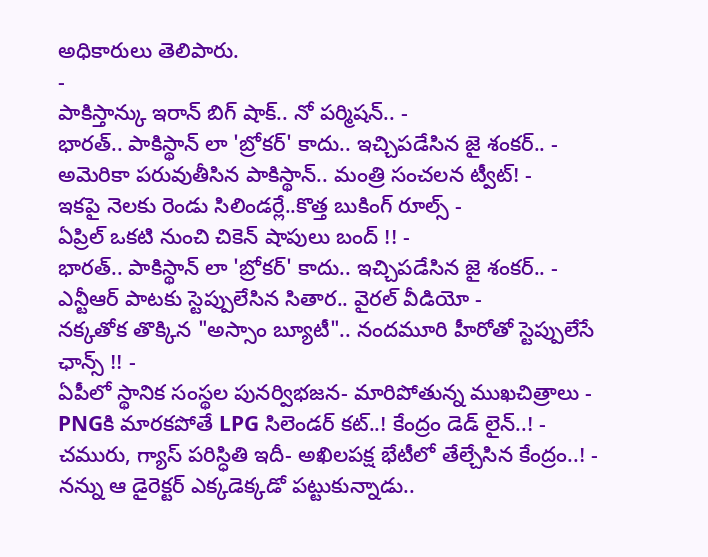అధికారులు తెలిపారు.
-
పాకిస్తాన్కు ఇరాన్ బిగ్ షాక్.. నో పర్మిషన్.. -
భారత్.. పాకిస్థాన్ లా 'బ్రోకర్' కాదు.. ఇచ్చిపడేసిన జై శంకర్.. -
అమెరికా పరువుతీసిన పాకిస్థాన్.. మంత్రి సంచలన ట్వీట్! -
ఇకపై నెలకు రెండు సిలిండర్లే..కొత్త బుకింగ్ రూల్స్ -
ఏప్రిల్ ఒకటి నుంచి చికెన్ షాపులు బంద్ !! -
భారత్.. పాకిస్థాన్ లా 'బ్రోకర్' కాదు.. ఇచ్చిపడేసిన జై శంకర్.. -
ఎన్టీఆర్ పాటకు స్టెప్పులేసిన సితార.. వైరల్ వీడియో -
నక్కతోక తొక్కిన "అస్సాం బ్యూటీ".. నందమూరి హీరోతో స్టెప్పులేసే ఛాన్స్ !! -
ఏపీలో స్థానిక సంస్థల పునర్విభజన- మారిపోతున్న ముఖచిత్రాలు -
PNGకి మారకపోతే LPG సిలెండర్ కట్..! కేంద్రం డెడ్ లైన్..! -
చమురు, గ్యాస్ పరిస్ధితి ఇదీ- అఖిలపక్ష భేటీలో తేల్చేసిన కేంద్రం..! -
నన్ను ఆ డైరెక్టర్ ఎక్కడెక్కడో పట్టుకున్నాడు..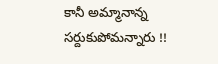కానీ అమ్మానాన్న సర్దుకుపోమన్నారు !!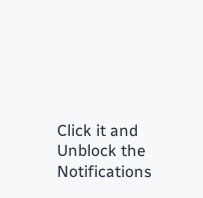Click it and Unblock the Notifications